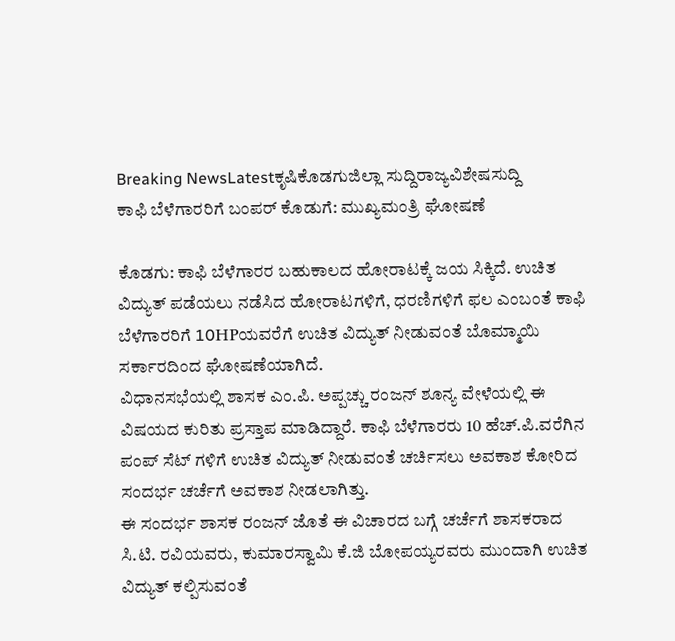Breaking NewsLatestಕೃಷಿಕೊಡಗುಜಿಲ್ಲಾ ಸುದ್ದಿರಾಜ್ಯವಿಶೇಷಸುದ್ದಿ
ಕಾಫಿ ಬೆಳೆಗಾರರಿಗೆ ಬಂಪರ್ ಕೊಡುಗೆ: ಮುಖ್ಯಮಂತ್ರಿ ಘೋಷಣೆ

ಕೊಡಗು: ಕಾಫಿ ಬೆಳೆಗಾರರ ಬಹುಕಾಲದ ಹೋರಾಟಕ್ಕೆ ಜಯ ಸಿಕ್ಕಿದೆ. ಉಚಿತ ವಿದ್ಯುತ್ ಪಡೆಯಲು ನಡೆಸಿದ ಹೋರಾಟಗಳಿಗೆ, ಧರಣಿಗಳಿಗೆ ಫಲ ಎಂಬಂತೆ ಕಾಫಿ ಬೆಳೆಗಾರರಿಗೆ 10HPಯವರೆಗೆ ಉಚಿತ ವಿದ್ಯುತ್ ನೀಡುವಂತೆ ಬೊಮ್ಮಾಯಿ ಸರ್ಕಾರದಿಂದ ಘೋಷಣೆಯಾಗಿದೆ.
ವಿಧಾನಸಭೆಯಲ್ಲಿ ಶಾಸಕ ಎಂ.ಪಿ. ಅಪ್ಪಚ್ಚು ರಂಜನ್ ಶೂನ್ಯ ವೇಳೆಯಲ್ಲಿ ಈ ವಿಷಯದ ಕುರಿತು ಪ್ರಸ್ತಾಪ ಮಾಡಿದ್ದಾರೆ. ಕಾಫಿ ಬೆಳೆಗಾರರು 10 ಹೆಚ್.ಪಿ.ವರೆಗಿನ ಪಂಪ್ ಸೆಟ್ ಗಳಿಗೆ ಉಚಿತ ವಿದ್ಯುತ್ ನೀಡುವಂತೆ ಚರ್ಚಿಸಲು ಅವಕಾಶ ಕೋರಿದ ಸಂದರ್ಭ ಚರ್ಚೆಗೆ ಅವಕಾಶ ನೀಡಲಾಗಿತ್ತು.
ಈ ಸಂದರ್ಭ ಶಾಸಕ ರಂಜನ್ ಜೊತೆ ಈ ವಿಚಾರದ ಬಗ್ಗೆ ಚರ್ಚೆಗೆ ಶಾಸಕರಾದ ಸಿ.ಟಿ. ರವಿಯವರು, ಕುಮಾರಸ್ವಾಮಿ ಕೆ.ಜಿ ಬೋಪಯ್ಯರವರು ಮುಂದಾಗಿ ಉಚಿತ ವಿದ್ಯುತ್ ಕಲ್ಪಿಸುವಂತೆ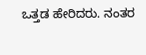ಒತ್ತಡ ಹೇರಿದರು. ನಂತರ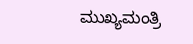ಮುಖ್ಯಮಂತ್ರಿ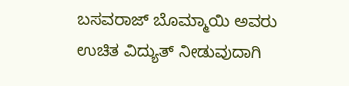ಬಸವರಾಜ್ ಬೊಮ್ಮಾಯಿ ಅವರು ಉಚಿತ ವಿದ್ಯುತ್ ನೀಡುವುದಾಗಿ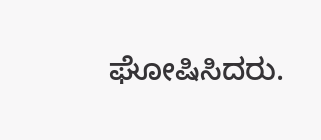ಘೋಷಿಸಿದರು.